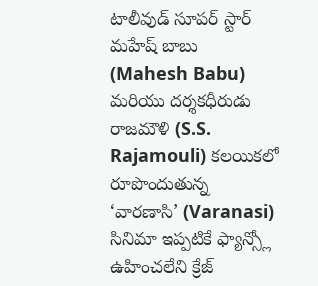టాలీవుడ్ సూపర్ స్టార్ మహేష్ బాబు (Mahesh Babu) మరియు దర్శకధీరుడు రాజమౌళి (S.S. Rajamouli) కలయికలో రూపొందుతున్న ‘వారణాసి’ (Varanasi) సినిమా ఇప్పటికే ఫ్యాన్స్లో ఉహించలేని క్రేజ్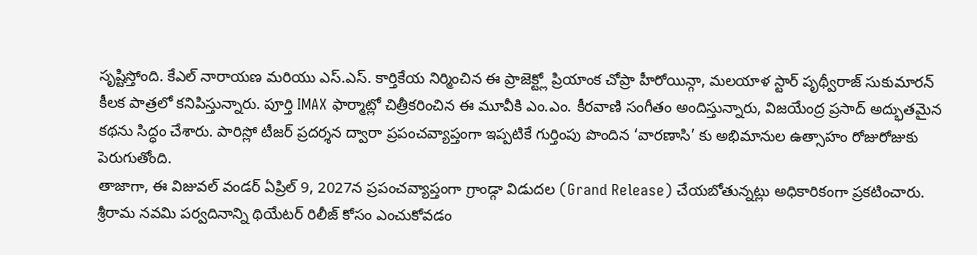సృష్టిస్తోంది. కేఎల్ నారాయణ మరియు ఎస్.ఎస్. కార్తికేయ నిర్మించిన ఈ ప్రాజెక్ట్లో ప్రియాంక చోప్రా హీరోయిన్గా, మలయాళ స్టార్ పృథ్వీరాజ్ సుకుమారన్ కీలక పాత్రలో కనిపిస్తున్నారు. పూర్తి IMAX ఫార్మాట్లో చిత్రీకరించిన ఈ మూవీకి ఎం.ఎం. కీరవాణి సంగీతం అందిస్తున్నారు, విజయేంద్ర ప్రసాద్ అద్భుతమైన కథను సిద్ధం చేశారు. పారిస్లో టీజర్ ప్రదర్శన ద్వారా ప్రపంచవ్యాప్తంగా ఇప్పటికే గుర్తింపు పొందిన ‘వారణాసి’ కు అభిమానుల ఉత్సాహం రోజురోజుకు పెరుగుతోంది.
తాజాగా, ఈ విజువల్ వండర్ ఏప్రిల్ 9, 2027న ప్రపంచవ్యాప్తంగా గ్రాండ్గా విడుదల (Grand Release) చేయబోతున్నట్లు అధికారికంగా ప్రకటించారు. శ్రీరామ నవమి పర్వదినాన్ని థియేటర్ రిలీజ్ కోసం ఎంచుకోవడం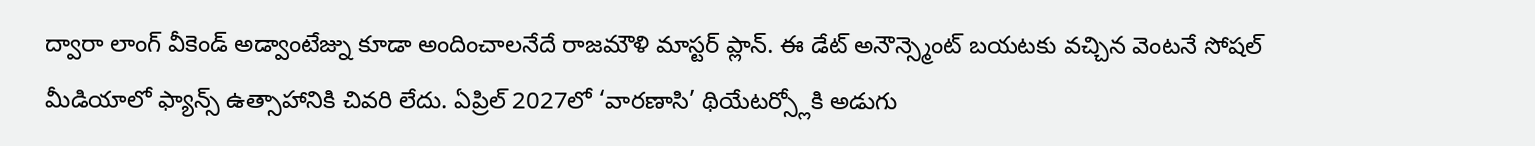ద్వారా లాంగ్ వీకెండ్ అడ్వాంటేజ్ను కూడా అందించాలనేదే రాజమౌళి మాస్టర్ ప్లాన్. ఈ డేట్ అనౌన్స్మెంట్ బయటకు వచ్చిన వెంటనే సోషల్ మీడియాలో ఫ్యాన్స్ ఉత్సాహానికి చివరి లేదు. ఏప్రిల్ 2027లో ‘వారణాసి’ థియేటర్స్లోకి అడుగు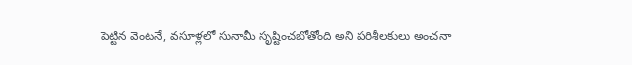పెట్టిన వెంటనే, వసూళ్లలో సునామీ సృష్టించబోతోంది అని పరిశీలకులు అంచనా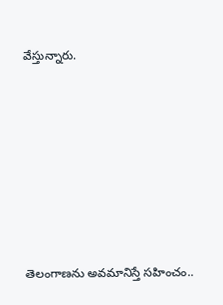వేస్తున్నారు.









తెలంగాణను అవమానిస్తే సహించం..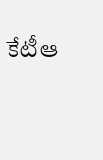కేటీఆ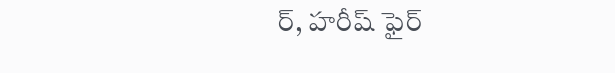ర్, హరీష్ ఫైర్